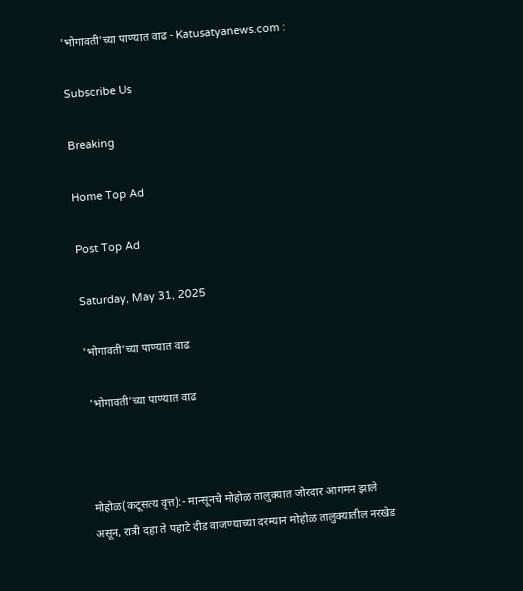'भोगावती'च्या पाण्यात वाढ - Katusatyanews.com :

Subscribe Us

Breaking

Home Top Ad

Post Top Ad

Saturday, May 31, 2025

'भोगावती'च्या पाण्यात वाढ

 'भोगावती'च्या पाण्यात वाढ



मोहोळ(कटूसत्य वृत्त):- मान्सूनचे मोहोळ तालुक्यात जोरदार आगमन झाले असून, रात्री दहा ते पहाटे दीड वाजण्याच्या दरम्यान मोहोळ तालुक्यातील नरखेड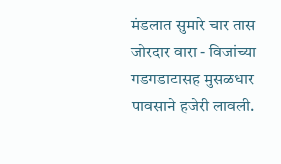मंडलात सुमारे चार तास जोरदार वारा - विजांच्या गडगडाटासह मुसळधार पावसाने हजेरी लावली.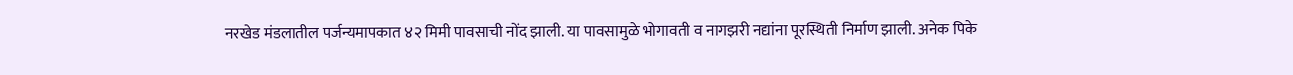नरखेड मंडलातील पर्जन्यमापकात ४२ मिमी पावसाची नोंद झाली. या पावसामुळे भोगावती व नागझरी नद्यांना पूरस्थिती निर्माण झाली. अनेक पिके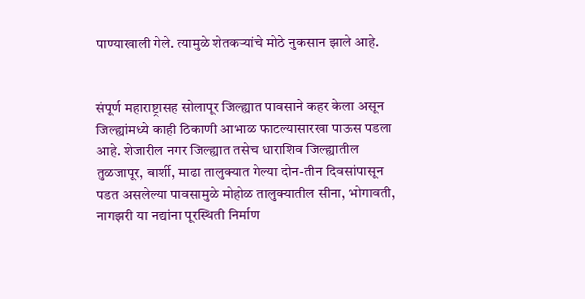पाण्याखाली गेले. त्यामुळे शेतकऱ्यांचे मोठे नुकसान झाले आहे.


संपूर्ण महाराष्ट्रासह सोलापूर जिल्ह्यात पावसाने कहर केला असून जिल्ह्यांमध्ये काही ठिकाणी आभाळ फाटल्यासारखा पाऊस पडला आहे. शेजारील नगर जिल्ह्यात तसेच धाराशिव जिल्ह्यातील तुळजापूर, बार्शी, माढा तालुक्यात गेल्या दोन-तीन दिवसांपासून पडत असलेल्या पावसामुळे मोहोळ तालुक्यातील सीना, भोगावती, नागझरी या नद्यांना पूरस्थिती निर्माण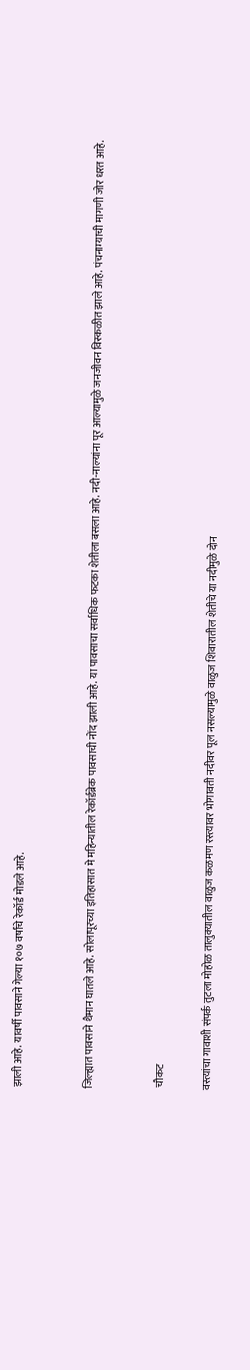झाली आहे. यावर्षी पावसाने गेल्या १०७ वर्षांचे रेकॉर्ड मोडले आहे.


जिल्ह्यात पावसाने थैमान घातले आहे. सोलापूरच्या इतिहासात मे महिन्यातील रेकॉर्डब्रेक पावसाची नोंद झाली आहे. या पावसाचा सर्वाधिक फटका शेतीला बसला आहे. नदी-नाल्यांना पूर आल्यामुळे जनजीवन विस्कळीत झाले आहे. पंचनाम्याची मागणी जोर धरत आहे.


 चौकट

वस्त्यांचा गावाशी संपर्क तुटला मोहोळ तालुक्यातील वाळुज कळमण रस्त्यावर भोगावती नदीवर पूल नसल्यामुळे वाळुज शिवारातील शेतीचे या नदीमुळे दोन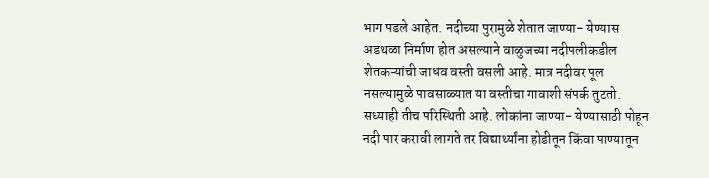भाग पडले आहेत. नदीच्या पुरामुळे शेतात जाण्या- येण्यास अडथळा निर्माण होत असल्याने वाळुजच्या नदीपलीकडील शेतकऱ्यांची जाधव वस्ती वसली आहे. मात्र नदीवर पूल नसल्यामुळे पावसाळ्यात या वस्तीचा गावाशी संपर्क तुटतो. सध्याही तीच परिस्थिती आहे. लोकांना जाण्या- येण्यासाठी पोहून नदी पार करावी लागते तर विद्यार्थ्यांना होडीतून किंवा पाण्यातून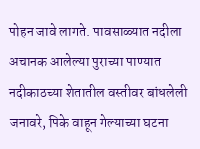पोहन जावे लागते. पावसाळ्यात नदीला अचानक आलेल्या पुराच्या पाण्यात नदीकाठच्या शेतातील वस्तीवर बांधलेली जनावरे, पिके वाहून गेल्याच्या घटना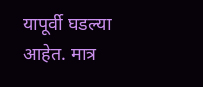यापूर्वी घडल्या आहेत. मात्र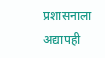प्रशासनाला अद्यापही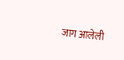जाग आलेली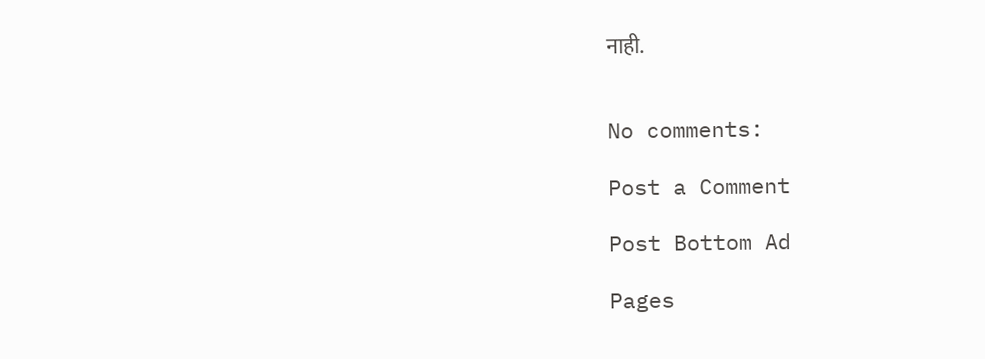नाही.


No comments:

Post a Comment

Post Bottom Ad

Pages